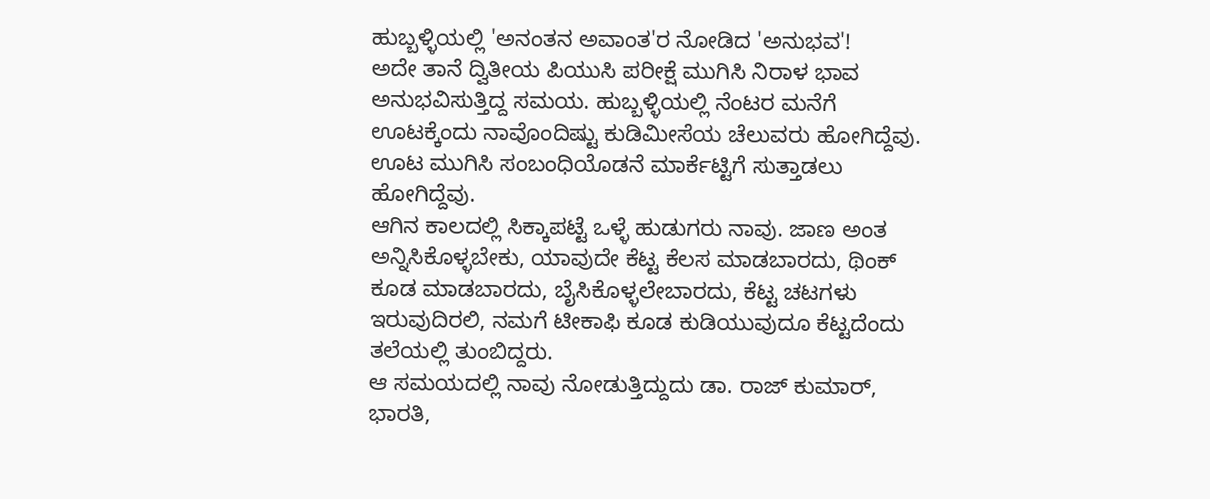ಹುಬ್ಬಳ್ಳಿಯಲ್ಲಿ 'ಅನಂತನ ಅವಾಂತ'ರ ನೋಡಿದ 'ಅನುಭವ'!
ಅದೇ ತಾನೆ ದ್ವಿತೀಯ ಪಿಯುಸಿ ಪರೀಕ್ಷೆ ಮುಗಿಸಿ ನಿರಾಳ ಭಾವ ಅನುಭವಿಸುತ್ತಿದ್ದ ಸಮಯ. ಹುಬ್ಬಳ್ಳಿಯಲ್ಲಿ ನೆಂಟರ ಮನೆಗೆ ಊಟಕ್ಕೆಂದು ನಾವೊಂದಿಷ್ಟು ಕುಡಿಮೀಸೆಯ ಚೆಲುವರು ಹೋಗಿದ್ದೆವು. ಊಟ ಮುಗಿಸಿ ಸಂಬಂಧಿಯೊಡನೆ ಮಾರ್ಕೆಟ್ಟಿಗೆ ಸುತ್ತಾಡಲು ಹೋಗಿದ್ದೆವು.
ಆಗಿನ ಕಾಲದಲ್ಲಿ ಸಿಕ್ಕಾಪಟ್ಟೆ ಒಳ್ಳೆ ಹುಡುಗರು ನಾವು. ಜಾಣ ಅಂತ ಅನ್ನಿಸಿಕೊಳ್ಳಬೇಕು, ಯಾವುದೇ ಕೆಟ್ಟ ಕೆಲಸ ಮಾಡಬಾರದು, ಥಿಂಕ್ ಕೂಡ ಮಾಡಬಾರದು, ಬೈಸಿಕೊಳ್ಳಲೇಬಾರದು, ಕೆಟ್ಟ ಚಟಗಳು ಇರುವುದಿರಲಿ, ನಮಗೆ ಟೀಕಾಫಿ ಕೂಡ ಕುಡಿಯುವುದೂ ಕೆಟ್ಟದೆಂದು ತಲೆಯಲ್ಲಿ ತುಂಬಿದ್ದರು.
ಆ ಸಮಯದಲ್ಲಿ ನಾವು ನೋಡುತ್ತಿದ್ದುದು ಡಾ. ರಾಜ್ ಕುಮಾರ್, ಭಾರತಿ,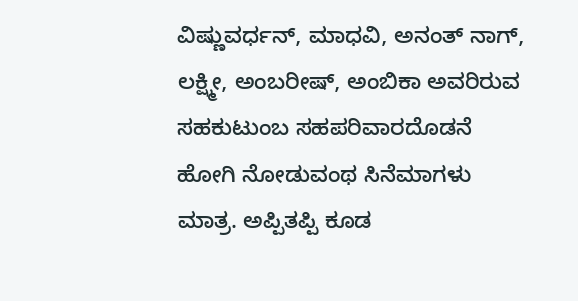ವಿಷ್ಣುವರ್ಧನ್, ಮಾಧವಿ, ಅನಂತ್ ನಾಗ್, ಲಕ್ಷ್ಮೀ, ಅಂಬರೀಷ್, ಅಂಬಿಕಾ ಅವರಿರುವ ಸಹಕುಟುಂಬ ಸಹಪರಿವಾರದೊಡನೆ ಹೋಗಿ ನೋಡುವಂಥ ಸಿನೆಮಾಗಳು ಮಾತ್ರ. ಅಪ್ಪಿತಪ್ಪಿ ಕೂಡ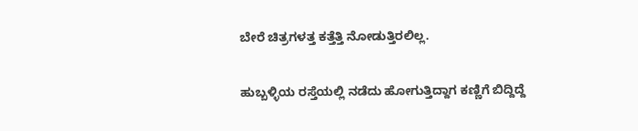ಬೇರೆ ಚಿತ್ರಗಳತ್ತ ಕತ್ತೆತ್ತಿ ನೋಡುತ್ತಿರಲಿಲ್ಲ.

ಹುಬ್ಬಳ್ಳಿಯ ರಸ್ತೆಯಲ್ಲಿ ನಡೆದು ಹೋಗುತ್ತಿದ್ದಾಗ ಕಣ್ಣಿಗೆ ಬಿದ್ದಿದ್ದೆ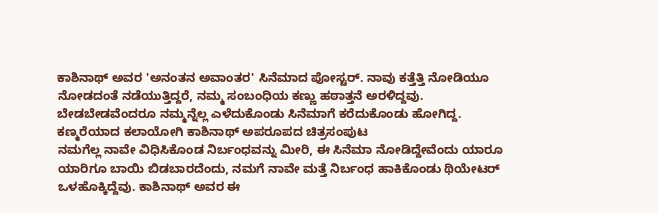ಕಾಶಿನಾಥ್ ಅವರ 'ಅನಂತನ ಅವಾಂತರ' ಸಿನೆಮಾದ ಪೋಸ್ಟರ್. ನಾವು ಕತ್ತೆತ್ತಿ ನೋಡಿಯೂ ನೋಡದಂತೆ ನಡೆಯುತ್ತಿದ್ದರೆ, ನಮ್ಮ ಸಂಬಂಧಿಯ ಕಣ್ಣು ಹಠಾತ್ತನೆ ಅರಳಿದ್ದವು. ಬೇಡಬೇಡವೆಂದರೂ ನಮ್ಮನ್ನೆಲ್ಲ ಎಳೆದುಕೊಂಡು ಸಿನೆಮಾಗೆ ಕರೆದುಕೊಂಡು ಹೋಗಿದ್ದ.
ಕಣ್ಮರೆಯಾದ ಕಲಾಯೋಗಿ ಕಾಶಿನಾಥ್ ಅಪರೂಪದ ಚಿತ್ರಸಂಪುಟ
ನಮಗೆಲ್ಲ ನಾವೇ ವಿಧಿಸಿಕೊಂಡ ನಿರ್ಬಂಧವನ್ನು ಮೀರಿ, ಈ ಸಿನೆಮಾ ನೋಡಿದ್ದೇವೆಂದು ಯಾರೂ ಯಾರಿಗೂ ಬಾಯಿ ಬಿಡಬಾರದೆಂದು, ನಮಗೆ ನಾವೇ ಮತ್ತೆ ನಿರ್ಬಂಧ ಹಾಕಿಕೊಂಡು ಥಿಯೇಟರ್ ಒಳಹೊಕ್ಕಿದ್ದೆವು. ಕಾಶಿನಾಥ್ ಅವರ ಈ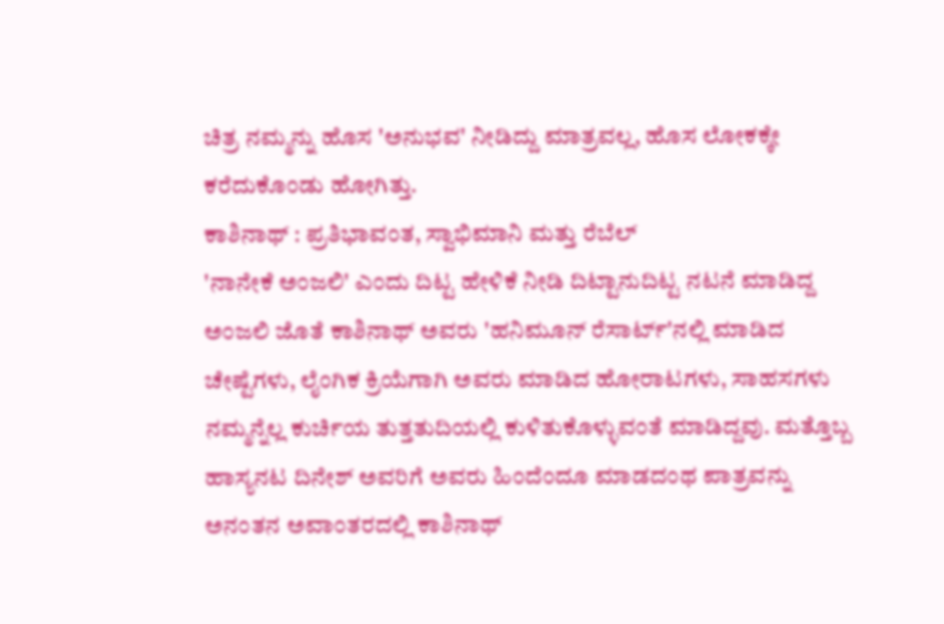ಚಿತ್ರ ನಮ್ಮನ್ನು ಹೊಸ 'ಅನುಭವ' ನೀಡಿದ್ದು ಮಾತ್ರವಲ್ಲ, ಹೊಸ ಲೋಕಕ್ಕೇ ಕರೆದುಕೊಂಡು ಹೋಗಿತ್ತು.
ಕಾಶಿನಾಥ್ : ಪ್ರತಿಭಾವಂತ, ಸ್ವಾಭಿಮಾನಿ ಮತ್ತು ರೆಬೆಲ್
'ನಾನೇಕೆ ಅಂಜಲಿ' ಎಂದು ದಿಟ್ಟ ಹೇಳಿಕೆ ನೀಡಿ ದಿಟ್ಟಾನುದಿಟ್ಟ ನಟನೆ ಮಾಡಿದ್ದ ಅಂಜಲಿ ಜೊತೆ ಕಾಶಿನಾಥ್ ಅವರು 'ಹನಿಮೂನ್ ರೆಸಾರ್ಟ್'ನಲ್ಲಿ ಮಾಡಿದ ಚೇಷ್ಟೆಗಳು, ಲೈಂಗಿಕ ಕ್ರಿಯೆಗಾಗಿ ಅವರು ಮಾಡಿದ ಹೋರಾಟಗಳು, ಸಾಹಸಗಳು ನಮ್ಮನ್ನೆಲ್ಲ ಕುರ್ಚಿಯ ತುತ್ತತುದಿಯಲ್ಲಿ ಕುಳಿತುಕೊಳ್ಳುವಂತೆ ಮಾಡಿದ್ದವು. ಮತ್ತೊಬ್ಬ ಹಾಸ್ಯನಟ ದಿನೇಶ್ ಅವರಿಗೆ ಅವರು ಹಿಂದೆಂದೂ ಮಾಡದಂಥ ಪಾತ್ರವನ್ನು ಅನಂತನ ಅವಾಂತರದಲ್ಲಿ ಕಾಶಿನಾಥ್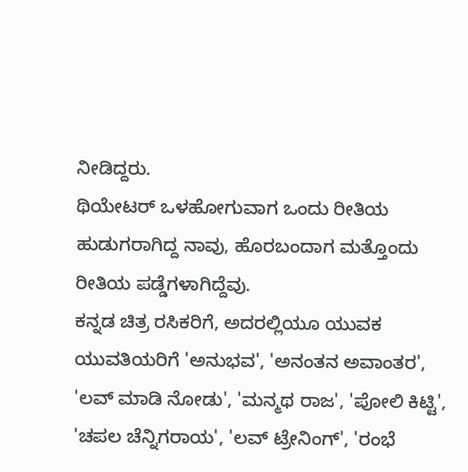ನೀಡಿದ್ದರು.
ಥಿಯೇಟರ್ ಒಳಹೋಗುವಾಗ ಒಂದು ರೀತಿಯ ಹುಡುಗರಾಗಿದ್ದ ನಾವು, ಹೊರಬಂದಾಗ ಮತ್ತೊಂದು ರೀತಿಯ ಪಡ್ಡೆಗಳಾಗಿದ್ದೆವು.
ಕನ್ನಡ ಚಿತ್ರ ರಸಿಕರಿಗೆ, ಅದರಲ್ಲಿಯೂ ಯುವಕ ಯುವತಿಯರಿಗೆ 'ಅನುಭವ', 'ಅನಂತನ ಅವಾಂತರ', 'ಲವ್ ಮಾಡಿ ನೋಡು', 'ಮನ್ಮಥ ರಾಜ', 'ಪೋಲಿ ಕಿಟ್ಟಿ', 'ಚಪಲ ಚೆನ್ನಿಗರಾಯ', 'ಲವ್ ಟ್ರೇನಿಂಗ್', 'ರಂಭೆ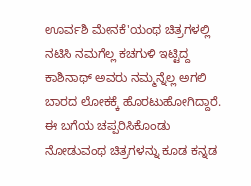ಊರ್ವಶಿ ಮೇನಕೆ'ಯಂಥ ಚಿತ್ರಗಳಲ್ಲಿ ನಟಿಸಿ ನಮಗೆಲ್ಲ ಕಚಗುಳಿ ಇಟ್ಟಿದ್ದ ಕಾಶಿನಾಥ್ ಅವರು ನಮ್ಮನ್ನೆಲ್ಲ ಅಗಲಿ ಬಾರದ ಲೋಕಕ್ಕೆ ಹೊರಟುಹೋಗಿದ್ದಾರೆ.
ಈ ಬಗೆಯ ಚಪ್ಪರಿಸಿಕೊಂಡು ನೋಡುವಂಥ ಚಿತ್ರಗಳನ್ನು ಕೂಡ ಕನ್ನಡ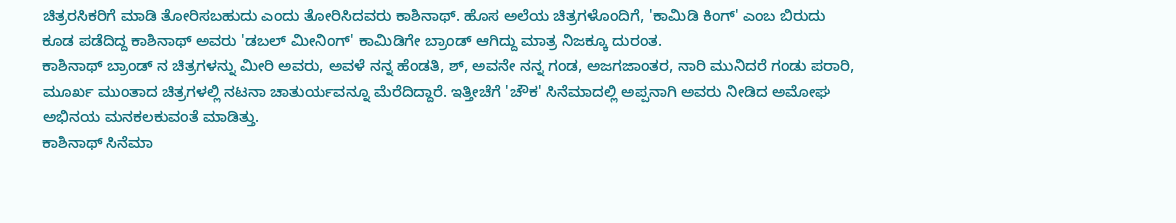ಚಿತ್ರರಸಿಕರಿಗೆ ಮಾಡಿ ತೋರಿಸಬಹುದು ಎಂದು ತೋರಿಸಿದವರು ಕಾಶಿನಾಥ್. ಹೊಸ ಅಲೆಯ ಚಿತ್ರಗಳೊಂದಿಗೆ, 'ಕಾಮಿಡಿ ಕಿಂಗ್' ಎಂಬ ಬಿರುದು ಕೂಡ ಪಡೆದಿದ್ದ ಕಾಶಿನಾಥ್ ಅವರು 'ಡಬಲ್ ಮೀನಿಂಗ್' ಕಾಮಿಡಿಗೇ ಬ್ರಾಂಡ್ ಆಗಿದ್ದು ಮಾತ್ರ ನಿಜಕ್ಕೂ ದುರಂತ.
ಕಾಶಿನಾಥ್ ಬ್ರಾಂಡ್ ನ ಚಿತ್ರಗಳನ್ನು ಮೀರಿ ಅವರು, ಅವಳೆ ನನ್ನ ಹೆಂಡತಿ, ಶ್, ಅವನೇ ನನ್ನ ಗಂಡ, ಅಜಗಜಾಂತರ, ನಾರಿ ಮುನಿದರೆ ಗಂಡು ಪರಾರಿ, ಮೂರ್ಖ ಮುಂತಾದ ಚಿತ್ರಗಳಲ್ಲಿ ನಟನಾ ಚಾತುರ್ಯವನ್ನೂ ಮೆರೆದಿದ್ದಾರೆ. ಇತ್ತೀಚೆಗೆ 'ಚೌಕ' ಸಿನೆಮಾದಲ್ಲಿ ಅಪ್ಪನಾಗಿ ಅವರು ನೀಡಿದ ಅಮೋಘ ಅಭಿನಯ ಮನಕಲಕುವಂತೆ ಮಾಡಿತ್ತು.
ಕಾಶಿನಾಥ್ ಸಿನೆಮಾ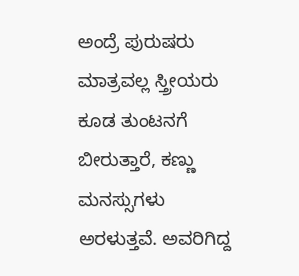ಅಂದ್ರೆ ಪುರುಷರು ಮಾತ್ರವಲ್ಲ ಸ್ತ್ರೀಯರು ಕೂಡ ತುಂಟನಗೆ ಬೀರುತ್ತಾರೆ, ಕಣ್ಣು ಮನಸ್ಸುಗಳು ಅರಳುತ್ತವೆ. ಅವರಿಗಿದ್ದ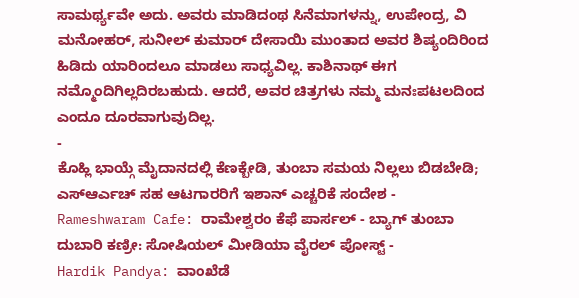ಸಾಮರ್ಥ್ಯವೇ ಅದು. ಅವರು ಮಾಡಿದಂಥ ಸಿನೆಮಾಗಳನ್ನು, ಉಪೇಂದ್ರ, ವಿ ಮನೋಹರ್, ಸುನೀಲ್ ಕುಮಾರ್ ದೇಸಾಯಿ ಮುಂತಾದ ಅವರ ಶಿಷ್ಯಂದಿರಿಂದ ಹಿಡಿದು ಯಾರಿಂದಲೂ ಮಾಡಲು ಸಾಧ್ಯವಿಲ್ಲ. ಕಾಶಿನಾಥ್ ಈಗ ನಮ್ಮೊಂದಿಗಿಲ್ಲದಿರಬಹುದು. ಆದರೆ, ಅವರ ಚಿತ್ರಗಳು ನಮ್ಮ ಮನಃಪಟಲದಿಂದ ಎಂದೂ ದೂರವಾಗುವುದಿಲ್ಲ.
-
ಕೊಹ್ಲಿ ಭಾಯ್ಗೆ ಮೈದಾನದಲ್ಲಿ ಕೆಣಕ್ಬೇಡಿ, ತುಂಬಾ ಸಮಯ ನಿಲ್ಲಲು ಬಿಡಬೇಡಿ; ಎಸ್ಆರ್ಎಚ್ ಸಹ ಆಟಗಾರರಿಗೆ ಇಶಾನ್ ಎಚ್ಚರಿಕೆ ಸಂದೇಶ -
Rameshwaram Cafe: ರಾಮೇಶ್ವರಂ ಕೆಫೆ ಪಾರ್ಸಲ್ - ಬ್ಯಾಗ್ ತುಂಬಾ ದುಬಾರಿ ಕಣ್ರೀ: ಸೋಷಿಯಲ್ ಮೀಡಿಯಾ ವೈರಲ್ ಪೋಸ್ಟ್ -
Hardik Pandya: ವಾಂಖೆಡೆ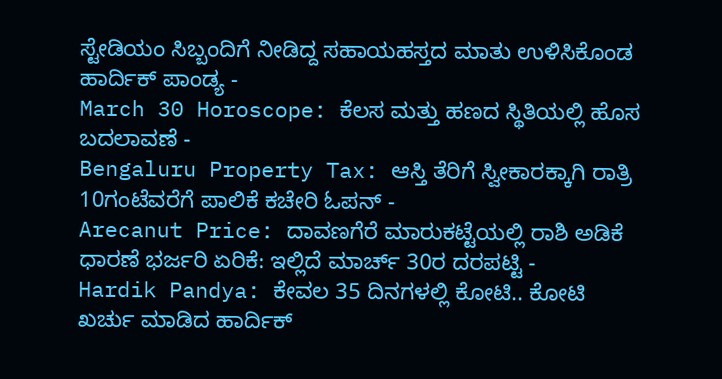ಸ್ಟೇಡಿಯಂ ಸಿಬ್ಬಂದಿಗೆ ನೀಡಿದ್ದ ಸಹಾಯಹಸ್ತದ ಮಾತು ಉಳಿಸಿಕೊಂಡ ಹಾರ್ದಿಕ್ ಪಾಂಡ್ಯ -
March 30 Horoscope: ಕೆಲಸ ಮತ್ತು ಹಣದ ಸ್ಥಿತಿಯಲ್ಲಿ ಹೊಸ ಬದಲಾವಣೆ -
Bengaluru Property Tax: ಆಸ್ತಿ ತೆರಿಗೆ ಸ್ವೀಕಾರಕ್ಕಾಗಿ ರಾತ್ರಿ 10ಗಂಟೆವರೆಗೆ ಪಾಲಿಕೆ ಕಚೇರಿ ಓಪನ್ -
Arecanut Price: ದಾವಣಗೆರೆ ಮಾರುಕಟ್ಟೆಯಲ್ಲಿ ರಾಶಿ ಅಡಿಕೆ ಧಾರಣೆ ಭರ್ಜರಿ ಏರಿಕೆ: ಇಲ್ಲಿದೆ ಮಾರ್ಚ್ 30ರ ದರಪಟ್ಟಿ -
Hardik Pandya: ಕೇವಲ 35 ದಿನಗಳಲ್ಲಿ ಕೋಟಿ.. ಕೋಟಿ ಖರ್ಚು ಮಾಡಿದ ಹಾರ್ದಿಕ್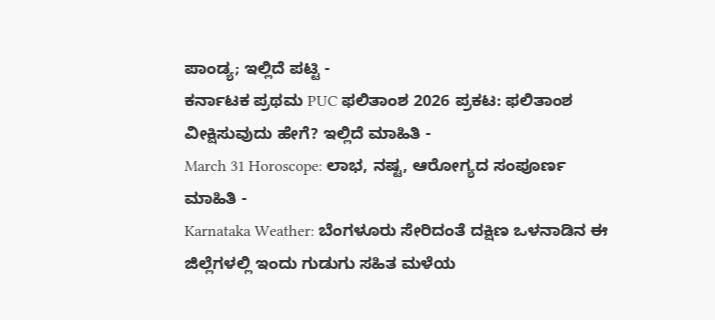ಪಾಂಡ್ಯ; ಇಲ್ಲಿದೆ ಪಟ್ಟಿ -
ಕರ್ನಾಟಕ ಪ್ರಥಮ PUC ಫಲಿತಾಂಶ 2026 ಪ್ರಕಟ: ಫಲಿತಾಂಶ ವೀಕ್ಷಿಸುವುದು ಹೇಗೆ? ಇಲ್ಲಿದೆ ಮಾಹಿತಿ -
March 31 Horoscope: ಲಾಭ, ನಷ್ಟ, ಆರೋಗ್ಯದ ಸಂಪೂರ್ಣ ಮಾಹಿತಿ -
Karnataka Weather: ಬೆಂಗಳೂರು ಸೇರಿದಂತೆ ದಕ್ಷಿಣ ಒಳನಾಡಿನ ಈ ಜಿಲ್ಲೆಗಳಲ್ಲಿ ಇಂದು ಗುಡುಗು ಸಹಿತ ಮಳೆಯ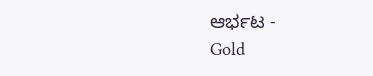ಆರ್ಭಟ -
Gold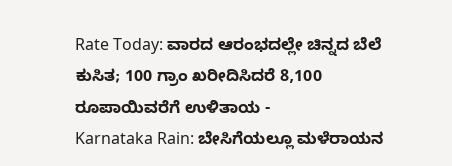Rate Today: ವಾರದ ಆರಂಭದಲ್ಲೇ ಚಿನ್ನದ ಬೆಲೆ ಕುಸಿತ; 100 ಗ್ರಾಂ ಖರೀದಿಸಿದರೆ 8,100 ರೂಪಾಯಿವರೆಗೆ ಉಳಿತಾಯ -
Karnataka Rain: ಬೇಸಿಗೆಯಲ್ಲೂ ಮಳೆರಾಯನ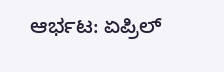ಆರ್ಭಟ: ಏಪ್ರಿಲ್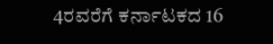4ರವರೆಗೆ ಕರ್ನಾಟಕದ 16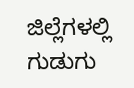ಜಿಲ್ಲೆಗಳಲ್ಲಿ ಗುಡುಗು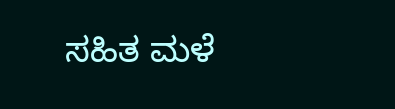ಸಹಿತ ಮಳೆ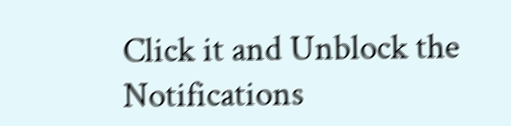Click it and Unblock the Notifications